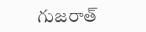గుజరాత్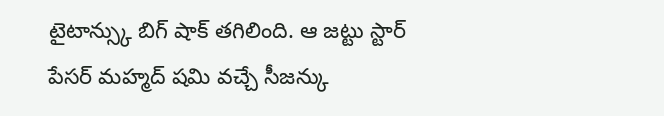టైటాన్స్కు బిగ్ షాక్ తగిలింది. ఆ జట్టు స్టార్ పేసర్ మహ్మద్ షమి వచ్చే సీజన్కు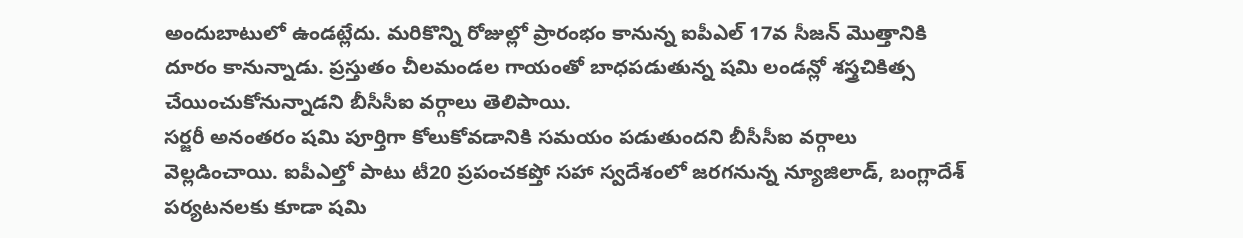అందుబాటులో ఉండట్లేదు. మరికొన్ని రోజుల్లో ప్రారంభం కానున్న ఐపీఎల్ 17వ సీజన్ మొత్తానికి దూరం కానున్నాడు. ప్రస్తుతం చీలమండల గాయంతో బాధపడుతున్న షమి లండన్లో శస్త్రచికిత్స చేయించుకోనున్నాడని బీసీసీఐ వర్గాలు తెలిపాయి.
సర్జరీ అనంతరం షమి పూర్తిగా కోలుకోవడానికి సమయం పడుతుందని బీసీసీఐ వర్గాలు వెల్లడించాయి. ఐపీఎల్తో పాటు టీ20 ప్రపంచకప్తో సహా స్వదేశంలో జరగనున్న న్యూజిలాడ్, బంగ్లాదేశ్ పర్యటనలకు కూడా షమి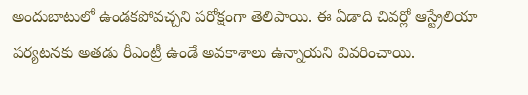అందుబాటులో ఉండకపోవచ్చని పరోక్షంగా తెలిపాయి. ఈ ఏడాది చివర్లో ఆస్ట్రేలియా పర్యటనకు అతడు రీఎంట్రీ ఉండే అవకాశాలు ఉన్నాయని వివరించాయి.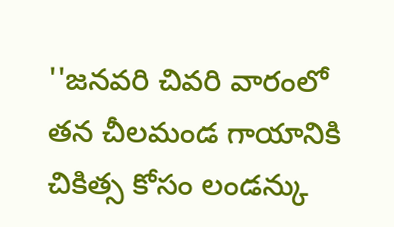''జనవరి చివరి వారంలో తన చీలమండ గాయానికి చికిత్స కోసం లండన్కు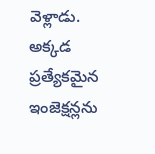వెళ్లాడు. అక్కడ ప్రత్యేకమైన ఇంజెక్షన్లను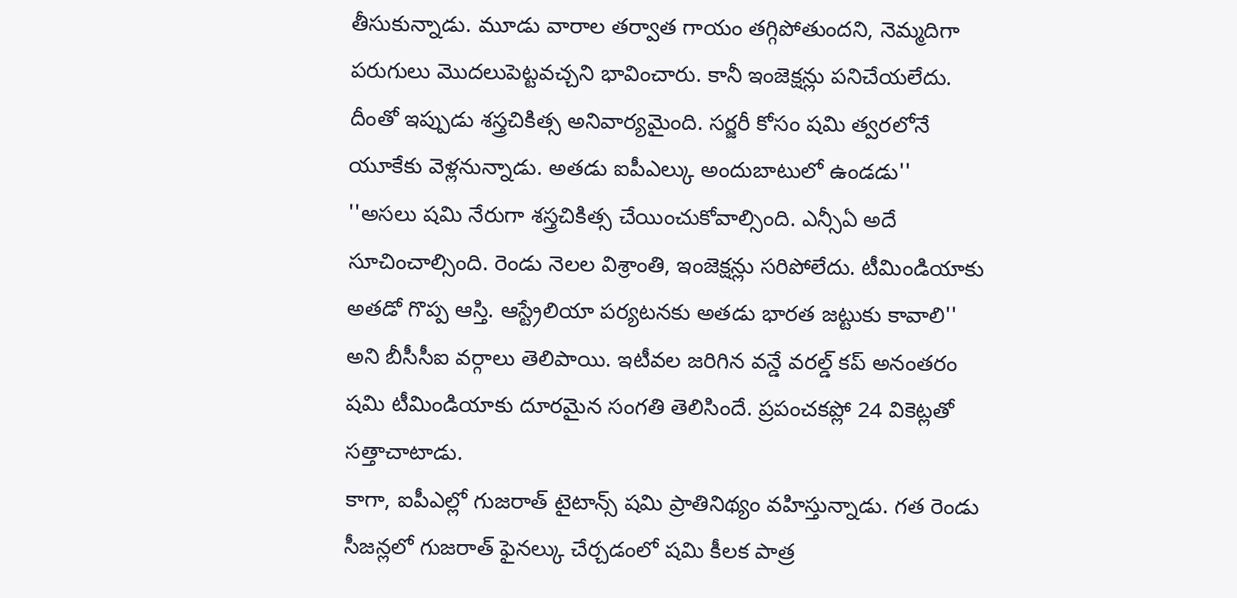తీసుకున్నాడు. మూడు వారాల తర్వాత గాయం తగ్గిపోతుందని, నెమ్మదిగా పరుగులు మొదలుపెట్టవచ్చని భావించారు. కానీ ఇంజెక్షన్లు పనిచేయలేదు. దీంతో ఇప్పుడు శస్త్రచికిత్స అనివార్యమైంది. సర్జరీ కోసం షమి త్వరలోనే యూకేకు వెళ్లనున్నాడు. అతడు ఐపీఎల్కు అందుబాటులో ఉండడు''
''అసలు షమి నేరుగా శస్త్రచికిత్స చేయించుకోవాల్సింది. ఎన్సీఏ అదే సూచించాల్సింది. రెండు నెలల విశ్రాంతి, ఇంజెక్షన్లు సరిపోలేదు. టీమిండియాకు అతడో గొప్ప ఆస్తి. ఆస్ట్రేలియా పర్యటనకు అతడు భారత జట్టుకు కావాలి'' అని బీసీసీఐ వర్గాలు తెలిపాయి. ఇటీవల జరిగిన వన్డే వరల్డ్ కప్ అనంతరం షమి టీమిండియాకు దూరమైన సంగతి తెలిసిందే. ప్రపంచకప్లో 24 వికెట్లతో సత్తాచాటాడు.
కాగా, ఐపీఎల్లో గుజరాత్ టైటాన్స్ షమి ప్రాతినిథ్యం వహిస్తున్నాడు. గత రెండు సీజన్లలో గుజరాత్ ఫైనల్కు చేర్చడంలో షమి కీలక పాత్ర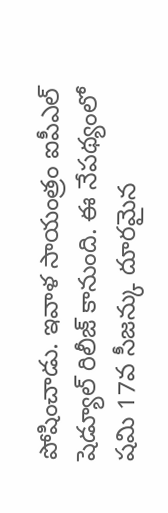పోషించాడు. ఇవాళ సాయంత్రం ఐపీఎల్ షెడ్యూల్ రిలీజ్ కానుంది. ఈ నేపథ్యంలో షమి 17వ సీజన్కు దూరమైన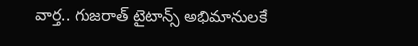వార్త.. గుజరాత్ టైటాన్స్ అభిమానులకే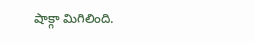షాక్గా మిగిలింది.